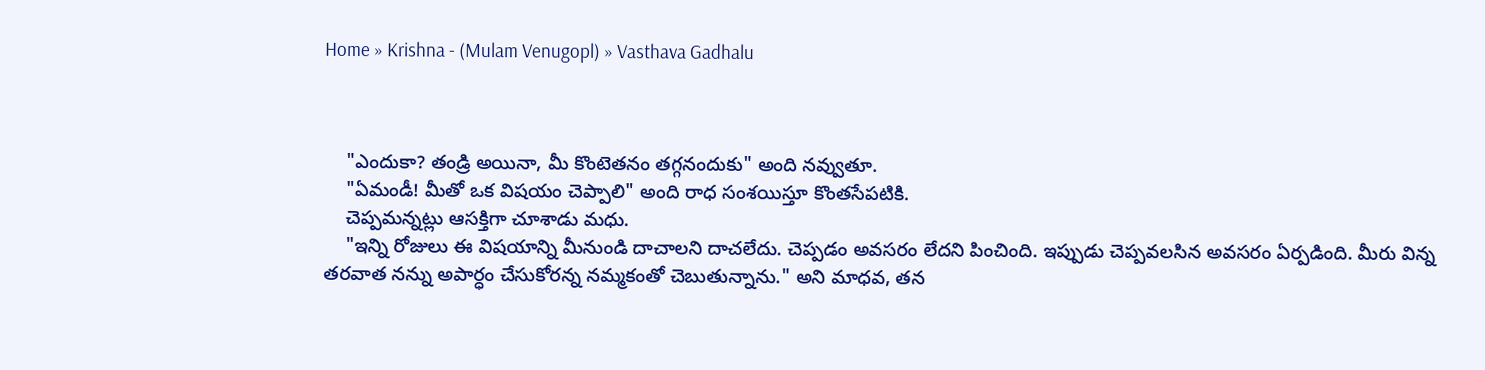Home » Krishna - (Mulam Venugopl) » Vasthava Gadhalu



    "ఎందుకా? తండ్రి అయినా, మీ కొంటెతనం తగ్గనందుకు" అంది నవ్వుతూ.
    "ఏమండీ! మీతో ఒక విషయం చెప్పాలి" అంది రాధ సంశయిస్తూ కొంతసేపటికి.
    చెప్పమన్నట్లు ఆసక్తిగా చూశాడు మధు.
    "ఇన్ని రోజులు ఈ విషయాన్ని మీనుండి దాచాలని దాచలేదు. చెప్పడం అవసరం లేదని పించింది. ఇప్పుడు చెప్పవలసిన అవసరం ఏర్పడింది. మీరు విన్న తరవాత నన్ను అపార్ధం చేసుకోరన్న నమ్మకంతో చెబుతున్నాను." అని మాధవ, తన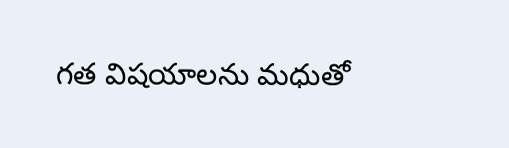గత విషయాలను మధుతో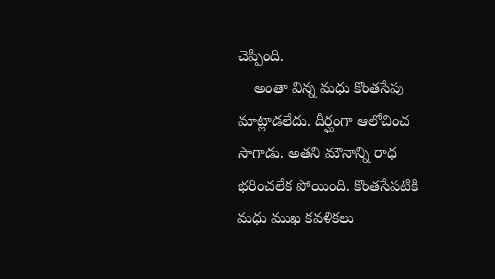చెప్పింది.
    అంతా విన్న మధు కొంతసేపు మాట్లాడలేదు. దీర్ఘంగా ఆలోచించ సాగాడు. అతని మౌనాన్ని రాధ భరించలేక పోయింది. కొంతసేపటికి మధు ముఖ కవళికలు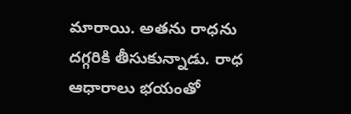మారాయి. అతను రాధను దగ్గరికి తీసుకున్నాడు. రాధ ఆధారాలు భయంతో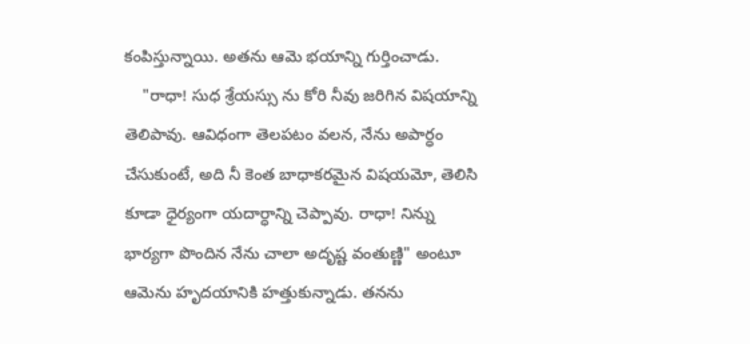కంపిస్తున్నాయి. అతను ఆమె భయాన్ని గుర్తించాడు.
    "రాధా! సుధ శ్రేయస్సు ను కోరి నీవు జరిగిన విషయాన్ని తెలిపావు. ఆవిధంగా తెలపటం వలన, నేను అపార్ధం చేసుకుంటే, అది నీ కెంత బాధాకరమైన విషయమో, తెలిసి కూడా ధైర్యంగా యదార్ధాన్ని చెప్పావు. రాధా! నిన్ను భార్యగా పొందిన నేను చాలా అదృష్ట వంతుణ్ణి" అంటూ ఆమెను హృదయానికి హత్తుకున్నాడు. తనను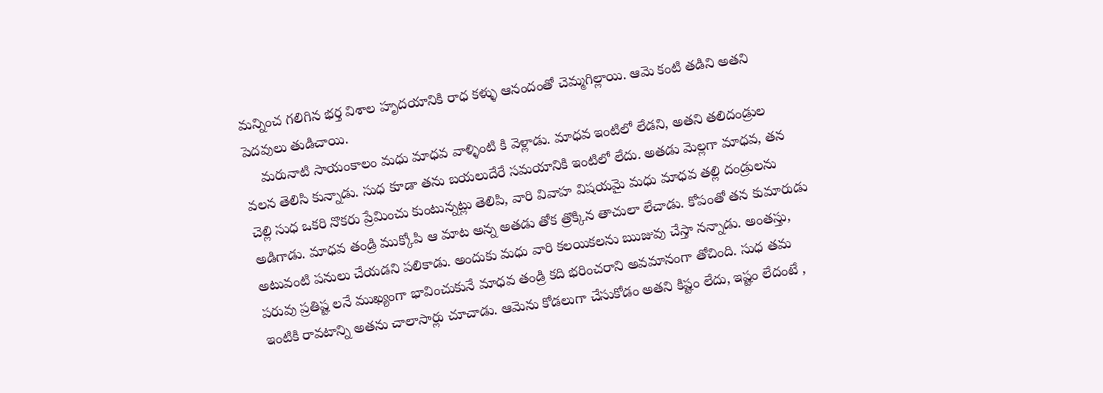మన్నించ గలిగిన భర్త విశాల హృదయానికి రాధ కళ్ళు ఆనందంతో చెమ్మగిల్లాయి. ఆమె కంటి తడిని అతని పెదవులు తుడిచాయి.
    మరునాటి సాయంకాలం మధు మాధవ వాళ్ళింటి కి వెళ్లాడు. మాధవ ఇంటిలో లేడని, అతని తలిదండ్రుల వలన తెలిసి కున్నాడు. సుధ కూడా తను బయలుదేరే సమయానికి ఇంటిలో లేదు. అతడు మెల్లగా మాధవ, తన చెల్లి సుధ ఒకరి నొకరు ప్రేమించు కుంటున్నట్లు తెలిపి, వారి వివాహ విషయమై మధు మాధవ తల్లి దండ్రులను అడిగాడు. మాధవ తండ్రి ముక్కోపి ఆ మాట అన్న అతడు తోక త్రొక్కిన తాచులా లేచాడు. కోపంతో తన కుమారుడు అటువంటి పనులు చేయడని పలికాడు. అందుకు మధు వారి కలయికలను ఋజువు చేస్తా నన్నాడు. అంతస్తు, పరువు ప్రతిష్ట లనే ముఖ్యంగా భావించుకునే మాధవ తండ్రి కది భరించరాని అవమానంగా తోచింది. సుధ తమ ఇంటికి రావటాన్ని అతను చాలాసార్లు చూచాడు. ఆమెను కోడలుగా చేసుకోడం అతని కిష్టం లేదు, ఇష్టం లేదంటే ,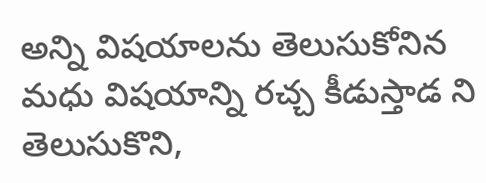అన్ని విషయాలను తెలుసుకోనిన మధు విషయాన్ని రచ్చ కీడుస్తాడ ని తెలుసుకొని,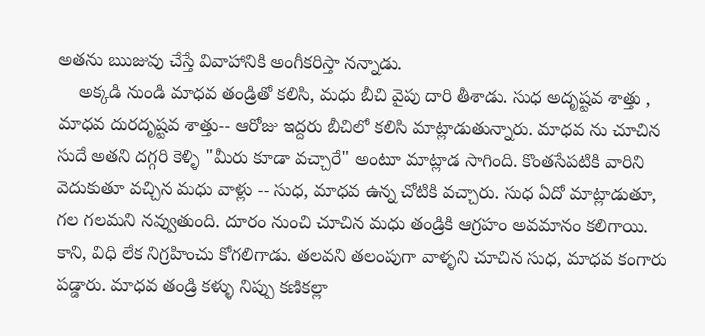అతను ఋజువు చేస్తే వివాహానికి అంగీకరిస్తా నన్నాడు.
    అక్కడి నుండి మాధవ తండ్రితో కలిసి, మధు బీచి వైపు దారి తీశాడు. సుధ అదృష్టవ శాత్తు , మాధవ దురదృష్టవ శాత్తు-- ఆరోజు ఇద్దరు బీచిలో కలిసి మాట్లాడుతున్నారు. మాధవ ను చూచిన సుదే అతని దగ్గరి కెళ్ళి "మీరు కూడా వచ్చారే" అంటూ మాట్లాడ సాగింది. కొంతసేపటికి వారిని వెదుకుతూ వచ్చిన మధు వాళ్లు -- సుధ, మాధవ ఉన్న చోటికి వచ్చారు. సుధ ఏదో మాట్లాడుతూ, గల గలమని నవ్వుతుంది. దూరం నుంచి చూచిన మధు తండ్రికి ఆగ్రహం అవమానం కలిగాయి. కాని, విధి లేక నిగ్రహించు కోగలిగాడు. తలవని తలంపుగా వాళ్ళని చూచిన సుధ, మాధవ కంగారు పడ్డారు. మాధవ తండ్రి కళ్ళు నిప్పు కణికల్లా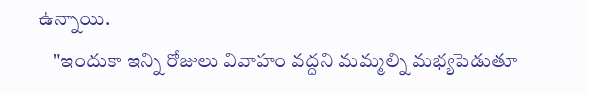ఉన్నాయి.
    "ఇందుకా ఇన్ని రోజులు వివాహం వద్దని మమ్మల్ని మభ్యపెడుతూ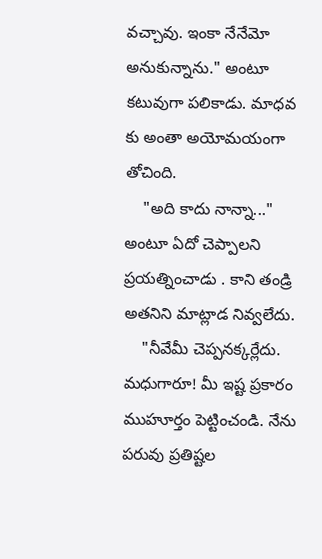వచ్చావు. ఇంకా నేనేమో అనుకున్నాను." అంటూ కటువుగా పలికాడు. మాధవ కు అంతా అయోమయంగా తోచింది.
    "అది కాదు నాన్నా..." అంటూ ఏదో చెప్పాలని ప్రయత్నించాడు . కాని తండ్రి అతనిని మాట్లాడ నివ్వలేదు.
    "నీవేమీ చెప్పనక్కర్లేదు. మధుగారూ! మీ ఇష్ట ప్రకారం ముహూర్తం పెట్టించండి. నేను పరువు ప్రతిష్టల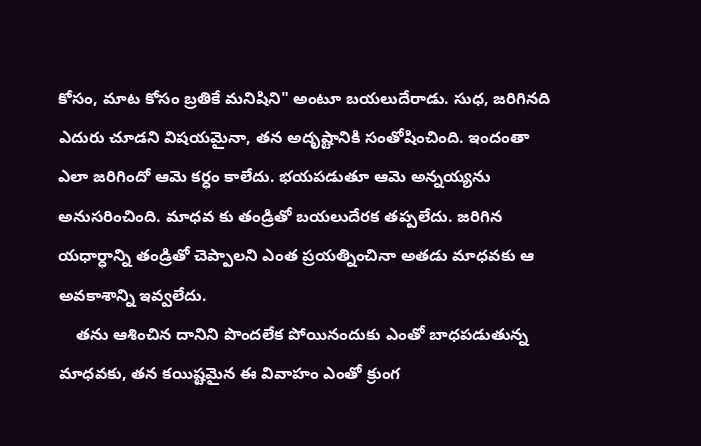కోసం, మాట కోసం బ్రతికే మనిషిని" అంటూ బయలుదేరాడు. సుధ, జరిగినది ఎదురు చూడని విషయమైనా, తన అదృష్టానికి సంతోషించింది. ఇందంతా ఎలా జరిగిందో ఆమె కర్ధం కాలేదు. భయపడుతూ ఆమె అన్నయ్యను అనుసరించింది. మాధవ కు తండ్రితో బయలుదేరక తప్పలేదు. జరిగిన యధార్ధాన్ని తండ్రితో చెప్పాలని ఎంత ప్రయత్నించినా అతడు మాధవకు ఆ అవకాశాన్ని ఇవ్వలేదు.
    తను ఆశించిన దానిని పొందలేక పోయినందుకు ఎంతో బాధపడుతున్న మాధవకు, తన కయిష్టమైన ఈ వివాహం ఎంతో క్రుంగ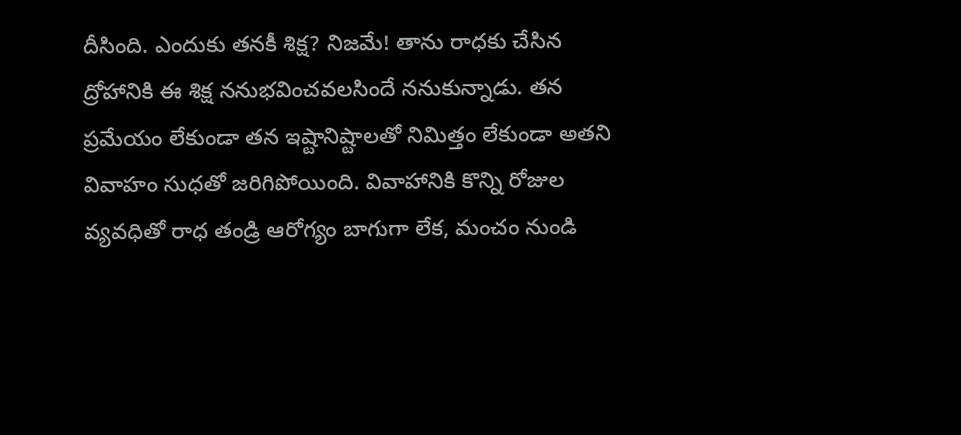దీసింది. ఎందుకు తనకీ శిక్ష? నిజమే! తాను రాధకు చేసిన ద్రోహానికి ఈ శిక్ష ననుభవించవలసిందే ననుకున్నాడు. తన ప్రమేయం లేకుండా తన ఇష్టానిష్టాలతో నిమిత్తం లేకుండా అతని వివాహం సుధతో జరిగిపోయింది. వివాహానికి కొన్ని రోజుల వ్యవధితో రాధ తండ్రి ఆరోగ్యం బాగుగా లేక, మంచం నుండి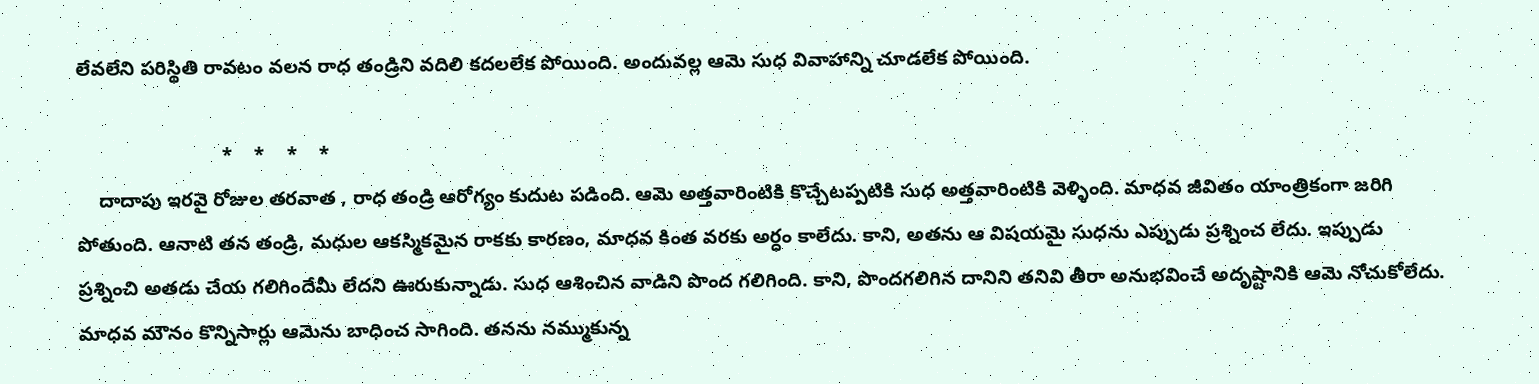లేవలేని పరిస్థితి రావటం వలన రాధ తండ్రిని వదిలి కదలలేక పోయింది. అందువల్ల ఆమె సుధ వివాహాన్ని చూడలేక పోయింది.

                           *    *    *    *
    దాదాపు ఇరవై రోజుల తరవాత , రాధ తండ్రి ఆరోగ్యం కుదుట పడింది. ఆమె అత్తవారింటికి కొచ్చేటప్పటికి సుధ అత్తవారింటికి వెళ్ళింది. మాధవ జీవితం యాంత్రికంగా జరిగి పోతుంది. ఆనాటి తన తండ్రి, మధుల ఆకస్మికమైన రాకకు కారణం, మాధవ కింత వరకు అర్ధం కాలేదు. కాని, అతను ఆ విషయమై సుధను ఎప్పుడు ప్రశ్నించ లేదు. ఇప్పుడు ప్రశ్నించి అతడు చేయ గలిగిందేమీ లేదని ఊరుకున్నాడు. సుధ ఆశించిన వాడిని పొంద గలిగింది. కాని, పొందగలిగిన దానిని తనివి తీరా అనుభవించే అదృష్టానికి ఆమె నోచుకోలేదు. మాధవ మౌనం కొన్నిసార్లు ఆమెను బాధించ సాగింది. తనను నమ్ముకున్న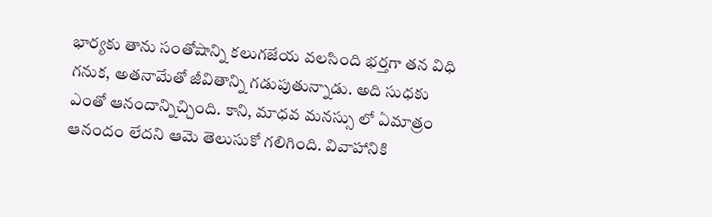భార్యకు తాను సంతోషాన్ని కలుగజేయ వలసింది భర్తగా తన విధి గనుక, అతనామేతో జీవితాన్ని గడుపుతున్నాడు. అది సుధకు ఎంతో ఆనందాన్నిచ్చింది. కాని, మాధవ మనస్సు లో ఏమాత్రం ఆనందం లేదని ఆమె తెలుసుకో గలిగింది. వివాహానికి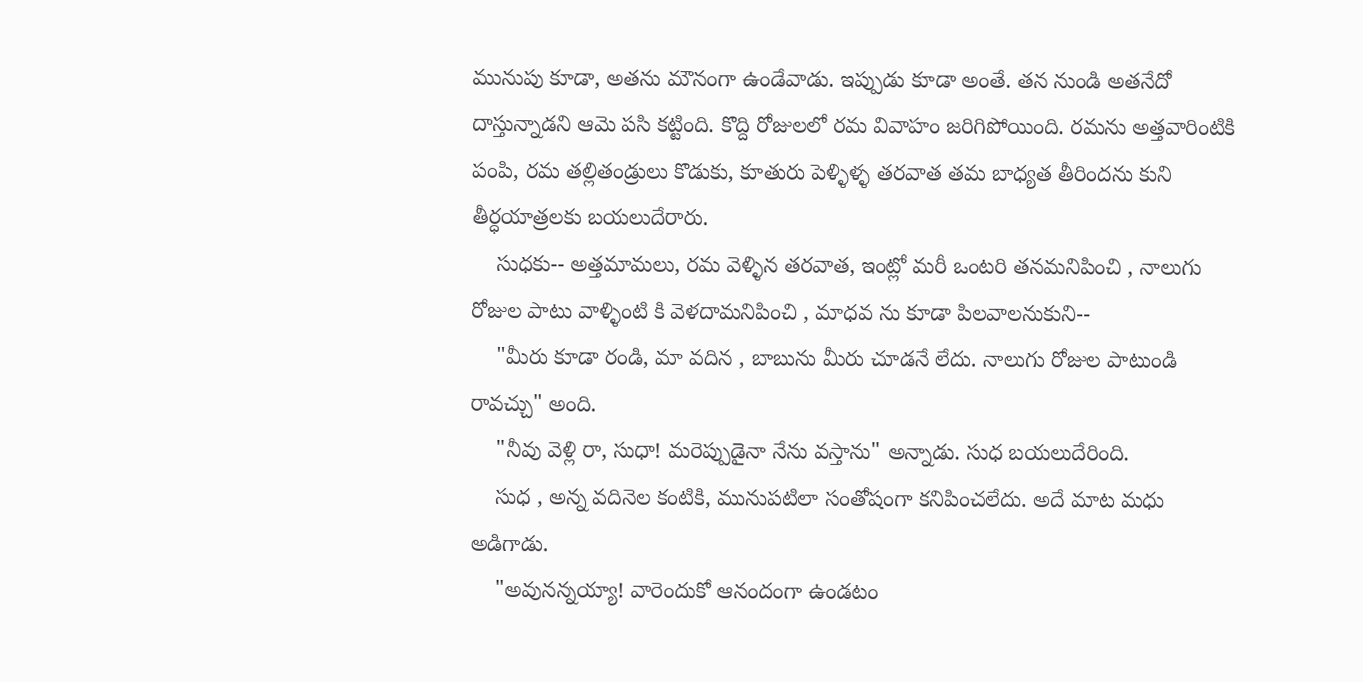మునుపు కూడా, అతను మౌనంగా ఉండేవాడు. ఇప్పుడు కూడా అంతే. తన నుండి అతనేదో దాస్తున్నాడని ఆమె పసి కట్టింది. కొద్ది రోజులలో రమ వివాహం జరిగిపోయింది. రమను అత్తవారింటికి  పంపి, రమ తల్లితండ్రులు కొడుకు, కూతురు పెళ్ళిళ్ళ తరవాత తమ బాధ్యత తీరిందను కుని తీర్ధయాత్రలకు బయలుదేరారు.
    సుధకు-- అత్తమామలు, రమ వెళ్ళిన తరవాత, ఇంట్లో మరీ ఒంటరి తనమనిపించి , నాలుగు రోజుల పాటు వాళ్ళింటి కి వెళదామనిపించి , మాధవ ను కూడా పిలవాలనుకుని--
    "మీరు కూడా రండి, మా వదిన , బాబును మీరు చూడనే లేదు. నాలుగు రోజుల పాటుండి రావచ్చు" అంది.
    "నీవు వెళ్లి రా, సుధా! మరెప్పుడైనా నేను వస్తాను" అన్నాడు. సుధ బయలుదేరింది.
    సుధ , అన్న వదినెల కంటికి, మునుపటిలా సంతోషంగా కనిపించలేదు. అదే మాట మధు అడిగాడు.
    "అవునన్నయ్యా! వారెందుకో ఆనందంగా ఉండటం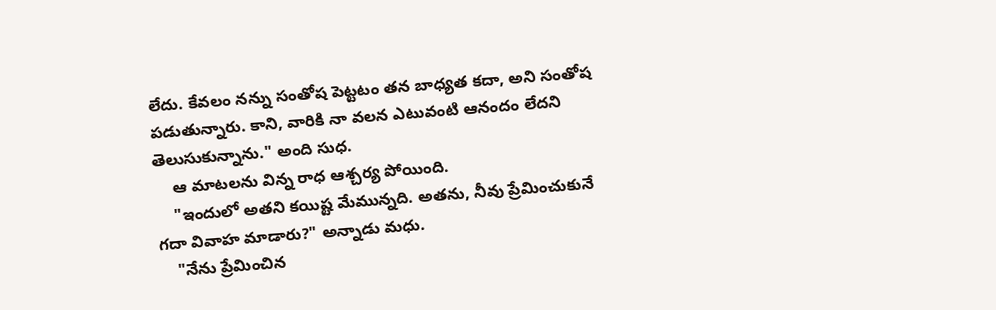లేదు. కేవలం నన్ను సంతోష పెట్టటం తన బాధ్యత కదా, అని సంతోష పడుతున్నారు. కాని, వారికి నా వలన ఎటువంటి ఆనందం లేదని తెలుసుకున్నాను." అంది సుధ.
    ఆ మాటలను విన్న రాధ ఆశ్చర్య పోయింది.
    "ఇందులో అతని కయిష్ట మేమున్నది. అతను, నీవు ప్రేమించుకునే గదా వివాహ మాడారు?" అన్నాడు మధు.
    "నేను ప్రేమించిన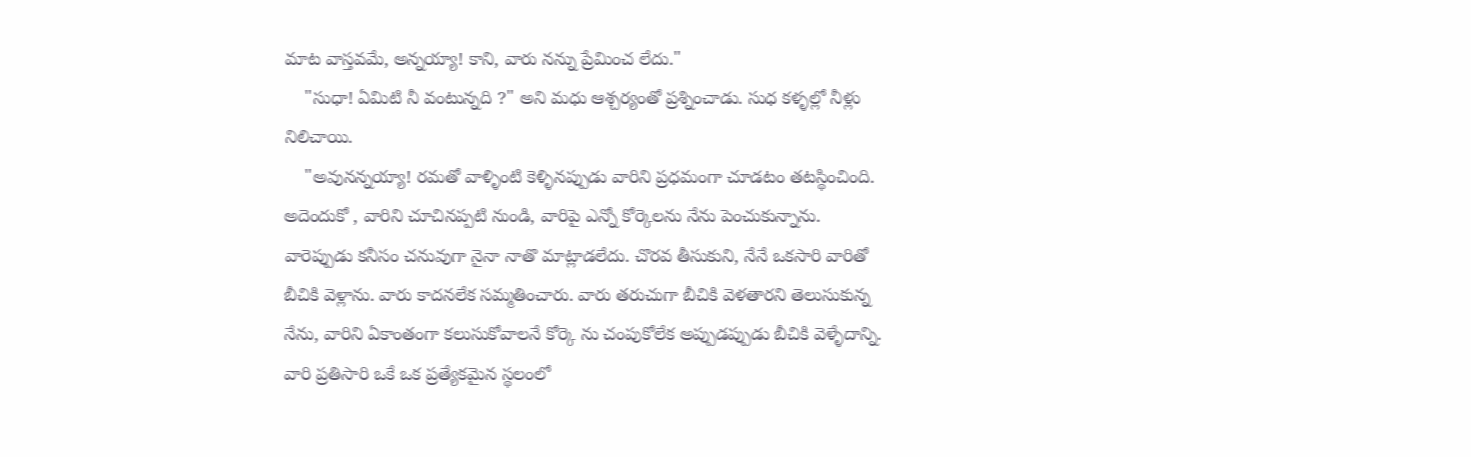మాట వాస్తవమే, అన్నయ్యా! కాని, వారు నన్ను ప్రేమించ లేదు."
    "సుధా! ఏమిటి నీ వంటున్నది ?" అని మధు ఆశ్చర్యంతో ప్రశ్నించాడు. సుధ కళ్ళల్లో నీళ్లు నిలిచాయి.
    "అవునన్నయ్యా! రమతో వాళ్ళింటి కెళ్ళినప్పుడు వారిని ప్రధమంగా చూడటం తటస్థించింది. అదెందుకో , వారిని చూచినప్పటి నుండి, వారిపై ఎన్నో కోర్కెలను నేను పెంచుకున్నాను. వారెప్పుడు కనీసం చనువుగా నైనా నాతొ మాట్లాడలేదు. చొరవ తీసుకుని, నేనే ఒకసారి వారితో బీచికి వెళ్లాను. వారు కాదనలేక సమ్మతించారు. వారు తరుచుగా బీచికి వెళతారని తెలుసుకున్న నేను, వారిని ఏకాంతంగా కలుసుకోవాలనే కోర్కె ను చంపుకోలేక అప్పుడప్పుడు బీచికి వెళ్ళేదాన్ని. వారి ప్రతిసారి ఒకే ఒక ప్రత్యేకమైన స్థలంలో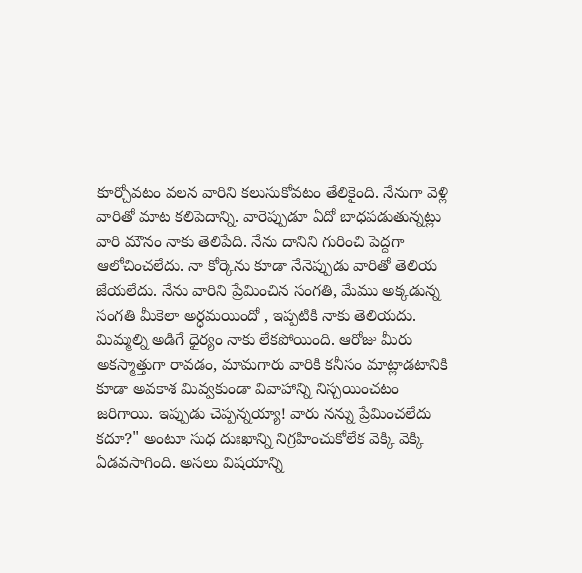కూర్చోవటం వలన వారిని కలుసుకోవటం తేలికైంది. నేనుగా వెళ్లి వారితో మాట కలిపెదాన్ని. వారెప్పుడూ ఏదో బాధపడుతున్నట్లు వారి మౌనం నాకు తెలిపేది. నేను దానిని గురించి పెద్దగా ఆలోచించలేదు. నా కోర్కెను కూడా నేనెప్పుడు వారితో తెలియ జేయలేదు. నేను వారిని ప్రేమించిన సంగతి, మేము అక్కడున్న సంగతి మీకెలా అర్ధమయిందో , ఇప్పటికి నాకు తెలియదు. మిమ్మల్ని అడిగే ధైర్యం నాకు లేకపోయింది. ఆరోజు మీరు అకస్మాత్తుగా రావడం, మామగారు వారికి కనీసం మాట్లాడటానికి కూడా అవకాశ మివ్వకుండా వివాహాన్ని నిస్చయించటం జరిగాయి. ఇప్పుడు చెప్పన్నయ్యా! వారు నన్ను ప్రేమించలేదు కదూ?" అంటూ సుధ దుఃఖాన్ని నిగ్రహించుకోలేక వెక్కి వెక్కి ఏడవసాగింది. అసలు విషయాన్ని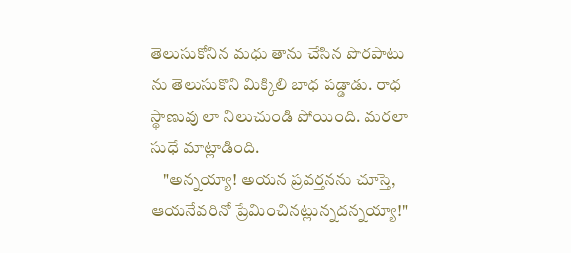తెలుసుకోనిన మధు తాను చేసిన పొరపాటు ను తెలుసుకొని మిక్కిలి బాధ పడ్డాడు. రాధ స్థాణువు లా నిలుచుండి పోయింది. మరలా సుధే మాట్లాడింది.
    "అన్నయ్యా! అయన ప్రవర్తనను చూస్తె, ఆయనేవరినో ప్రేమించినట్లున్నదన్నయ్యా!"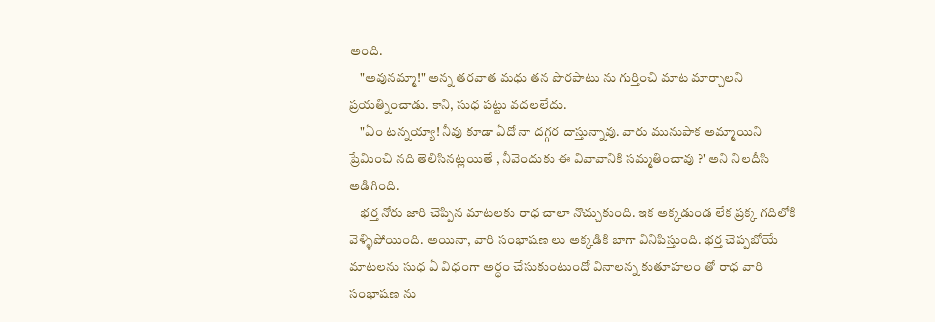అంది.
    "అవునమ్మా!" అన్న తరవాత మధు తన పొరపాటు ను గుర్తించి మాట మార్చాలని ప్రయత్నించాడు. కాని, సుధ పట్టు వదలలేదు.
    "ఏం టన్నయ్యా! నీవు కూడా ఏదో నా దగ్గర దాస్తున్నావు. వారు మునుపాక అమ్మాయిని ప్రేమించి నది తెలిసినట్లయితే , నీవెందుకు ఈ వివావానికి సమ్మతించావు ?' అని నిలదీసి అడిగింది.
    భర్త నోరు జారి చెప్పిన మాటలకు రాధ చాలా నొచ్చుకుంది. ఇక అక్కడుండ లేక ప్రక్క గదిలోకి వెళ్ళిపోయింది. అయినా, వారి సంభాషణ లు అక్కడికి బాగా వినిపిస్తుంది. భర్త చెప్పబోయే మాటలను సుధ ఏ విధంగా అర్ధం చేసుకుంటుందో వినాలన్న కుతూహలం తో రాధ వారి సంభాషణ ను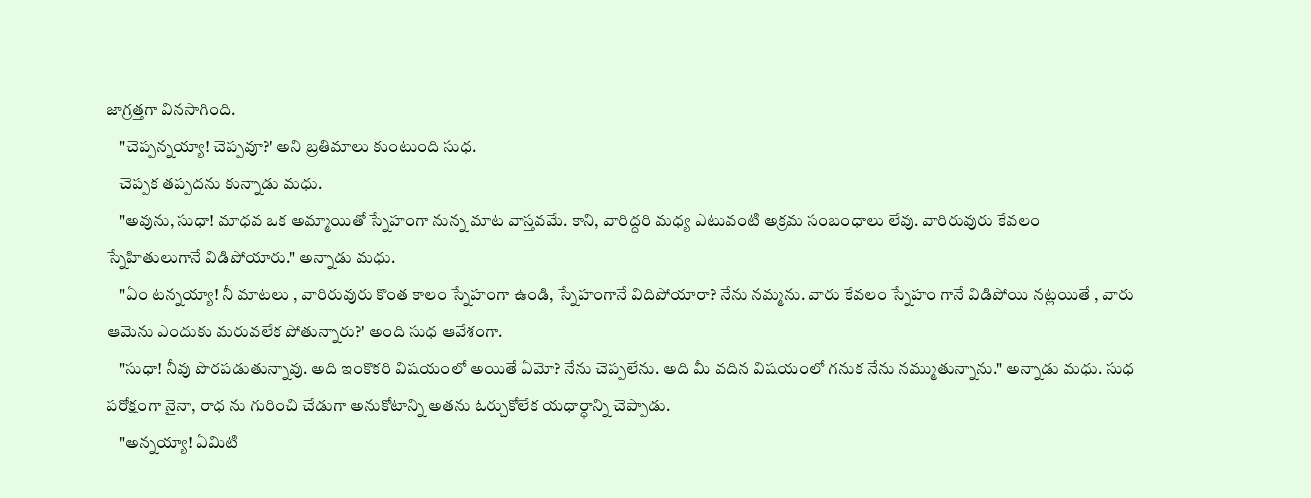జాగ్రత్తగా వినసాగింది.
    "చెప్పన్నయ్యా! చెప్పవూ?' అని బ్రతిమాలు కుంటుంది సుధ.
    చెప్పక తప్పదను కున్నాడు మధు.
    "అవును, సుధా! మాధవ ఒక అమ్మాయితో స్నేహంగా నున్న మాట వాస్తవమే. కాని, వారిద్దరి మధ్య ఎటువంటి అక్రమ సంబంధాలు లేవు. వారిరువురు కేవలం స్నేహితులుగానే విడిపోయారు." అన్నాడు మధు.
    "ఏం టన్నయ్యా! నీ మాటలు , వారిరువురు కొంత కాలం స్నేహంగా ఉండి, స్నేహంగానే విదిపోయారా? నేను నమ్మను. వారు కేవలం స్నేహం గానే విడిపోయి నట్లయితే , వారు ఆమెను ఎందుకు మరువలేక పోతున్నారు?' అంది సుధ ఆవేశంగా.
    "సుధా! నీవు పొరపడుతున్నావు. అది ఇంకొకరి విషయంలో అయితే ఏమో? నేను చెప్పలేను. అది మీ వదిన విషయంలో గనుక నేను నమ్ముతున్నాను." అన్నాడు మధు. సుధ పరోక్షంగా నైనా, రాధ ను గురించి చేడుగా అనుకోటాన్ని అతను ఓర్చుకోలేక యధార్ధాన్ని చెప్పాడు.
    "అన్నయ్యా! ఏమిటి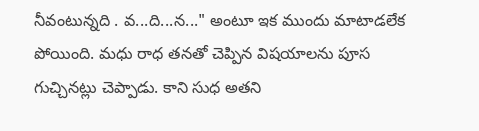నీవంటున్నది . వ...ది...న..." అంటూ ఇక ముందు మాటాడలేక పోయింది. మధు రాధ తనతో చెప్పిన విషయాలను పూస గుచ్చినట్లు చెప్పాడు. కాని సుధ అతని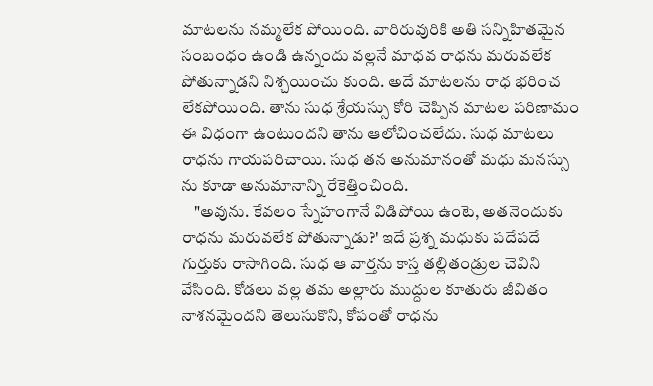మాటలను నమ్మలేక పోయింది. వారిరువురికి అతి సన్నిహితమైన సంబంధం ఉండి ఉన్నందు వల్లనే మాధవ రాధను మరువలేక పోతున్నాడని నిశ్చయించు కుంది. అదే మాటలను రాధ భరించ లేకపోయింది. తాను సుధ శ్రేయస్సు కోరి చెప్పిన మాటల పరిణామం ఈ విధంగా ఉంటుందని తాను ఆలోచించలేదు. సుధ మాటలు రాధను గాయపరిచాయి. సుధ తన అనుమానంతో మధు మనస్సు ను కూడా అనుమానాన్ని రేకెత్తించింది.
    "అవును. కేవలం స్నేహంగానే విడిపోయి ఉంటె, అతనెందుకు రాధను మరువలేక పోతున్నాడు?' ఇదే ప్రశ్న మధుకు పదేపదే గుర్తుకు రాసాగింది. సుధ ఆ వార్తను కాస్త తల్లితండ్రుల చెవిని వేసింది. కోడలు వల్ల తమ అల్లారు ముద్దుల కూతురు జీవితం నాశనమైందని తెలుసుకొని, కోపంతో రాధను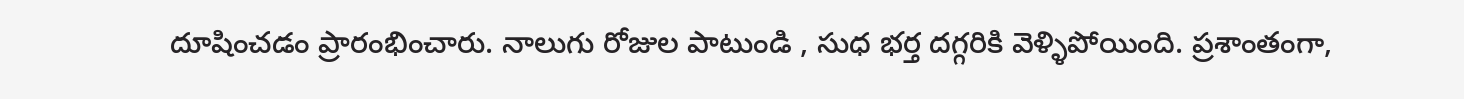దూషించడం ప్రారంభించారు. నాలుగు రోజుల పాటుండి , సుధ భర్త దగ్గరికి వెళ్ళిపోయింది. ప్రశాంతంగా,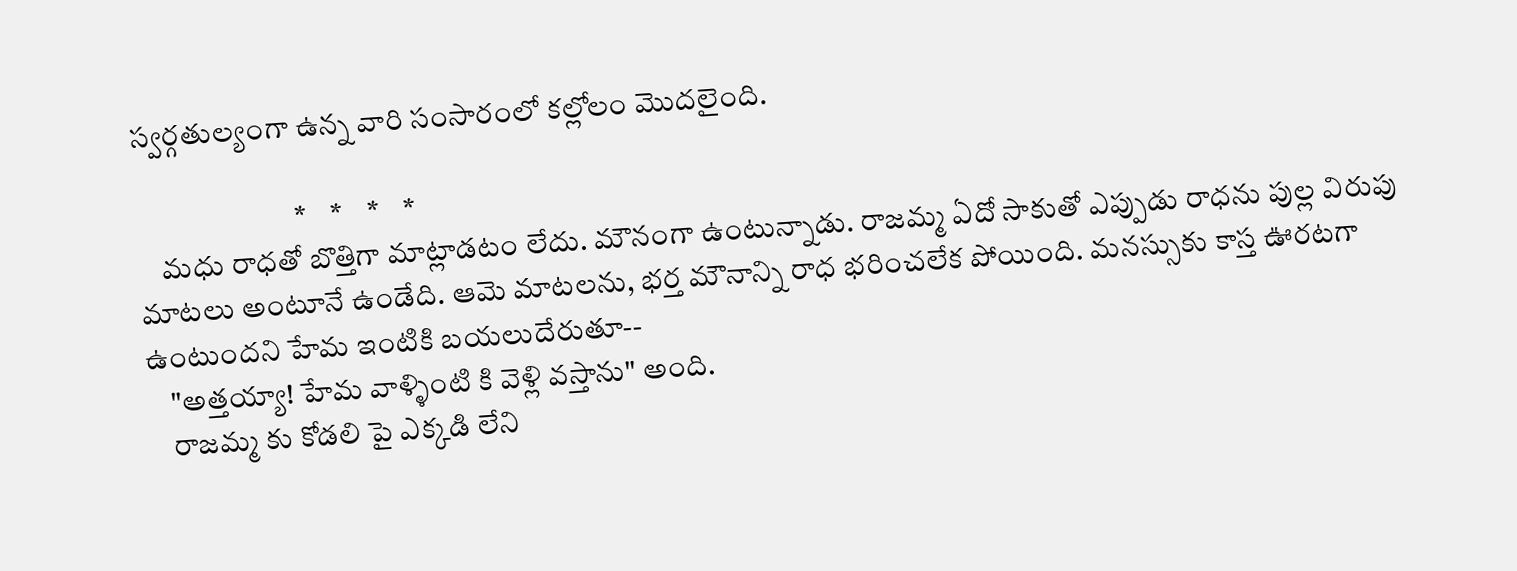స్వర్గతుల్యంగా ఉన్న వారి సంసారంలో కల్లోలం మొదలైంది.

                           *    *    *    *
    మధు రాధతో బొత్తిగా మాట్లాడటం లేదు. మౌనంగా ఉంటున్నాడు. రాజమ్మ ఏదో సాకుతో ఎప్పుడు రాధను పుల్ల విరుపు మాటలు అంటూనే ఉండేది. ఆమె మాటలను, భర్త మౌనాన్ని రాధ భరించలేక పోయింది. మనస్సుకు కాస్త ఊరటగా ఉంటుందని హేమ ఇంటికి బయలుదేరుతూ--
    "అత్తయ్యా! హేమ వాళ్ళింటి కి వెళ్లి వస్తాను" అంది.
    రాజమ్మ కు కోడలి పై ఎక్కడి లేని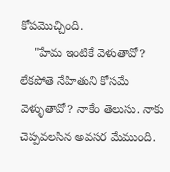కోపమొచ్చింది.
    "హేమ ఇంటికే వెళుతావో? లేకపోతె నేహితుని కోసమే వెళ్ళుతావో? నాకేం తెలుసు. నాకు చెప్పవలసిన అవసర మేముంది.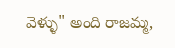వెళ్ళు" అంది రాజమ్మ,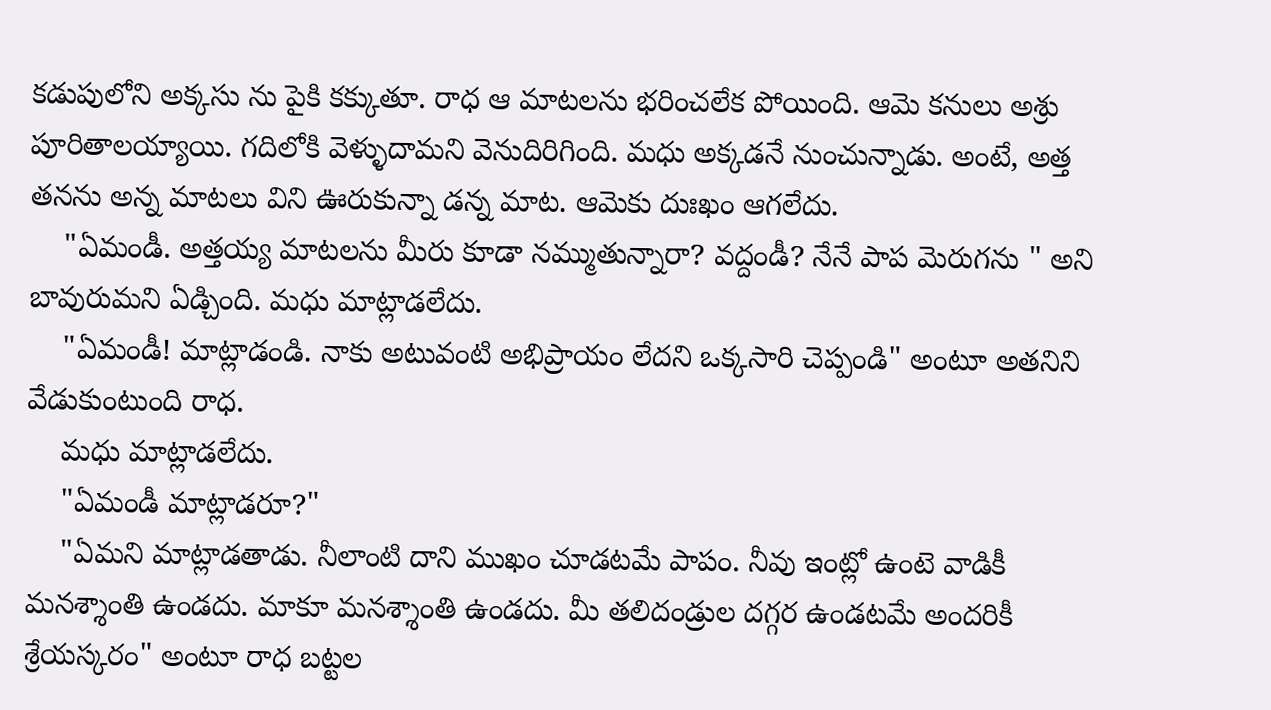కడుపులోని అక్కసు ను పైకి కక్కుతూ. రాధ ఆ మాటలను భరించలేక పోయింది. ఆమె కనులు అశ్రు పూరితాలయ్యాయి. గదిలోకి వెళ్ళుదామని వెనుదిరిగింది. మధు అక్కడనే నుంచున్నాడు. అంటే, అత్త తనను అన్న మాటలు విని ఊరుకున్నా డన్న మాట. ఆమెకు దుఃఖం ఆగలేదు.
    "ఏమండీ. అత్తయ్య మాటలను మీరు కూడా నమ్ముతున్నారా? వద్దండీ? నేనే పాప మెరుగను " అని బావురుమని ఏడ్చింది. మధు మాట్లాడలేదు.
    "ఏమండీ! మాట్లాడండి. నాకు అటువంటి అభిప్రాయం లేదని ఒక్కసారి చెప్పండి" అంటూ అతనిని వేడుకుంటుంది రాధ.
    మధు మాట్లాడలేదు.
    "ఏమండీ మాట్లాడరూ?"
    "ఏమని మాట్లాడతాడు. నీలాంటి దాని ముఖం చూడటమే పాపం. నీవు ఇంట్లో ఉంటె వాడికీ మనశ్శాంతి ఉండదు. మాకూ మనశ్శాంతి ఉండదు. మీ తలిదండ్రుల దగ్గర ఉండటమే అందరికీ శ్రేయస్కరం" అంటూ రాధ బట్టల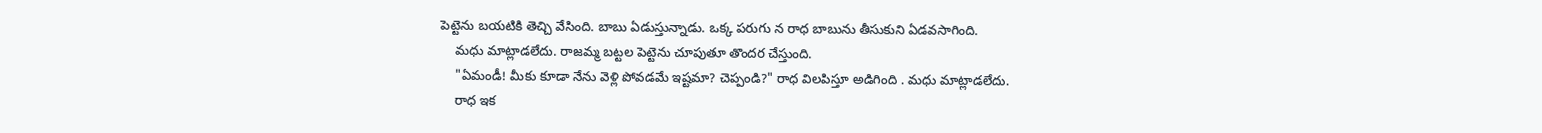పెట్టెను బయటికి తెచ్చి వేసింది. బాబు ఏడుస్తున్నాడు. ఒక్క పరుగు న రాధ బాబును తీసుకుని ఏడవసాగింది.
    మధు మాట్లాడలేదు. రాజమ్మ బట్టల పెట్టెను చూపుతూ తొందర చేస్తుంది.
    "ఏమండీ! మీకు కూడా నేను వెళ్లి పోవడమే ఇష్టమా? చెప్పండి?" రాధ విలపిస్తూ అడిగింది . మధు మాట్లాడలేదు.
    రాధ ఇక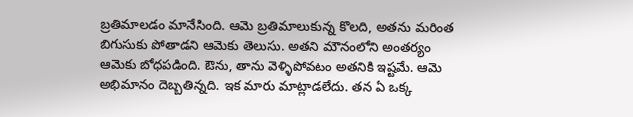బ్రతిమాలడం మానేసింది. ఆమె బ్రతిమాలుకున్న కొలది, అతను మరింత బిగుసుకు పోతాడని ఆమెకు తెలుసు. అతని మౌనంలోని అంతర్యం ఆమెకు బోధపడింది. ఔను, తాను వెళ్ళిపోవటం అతనికి ఇష్టమే. ఆమె అభిమానం దెబ్బతిన్నది. ఇక మారు మాట్లాడలేదు. తన ఏ ఒక్క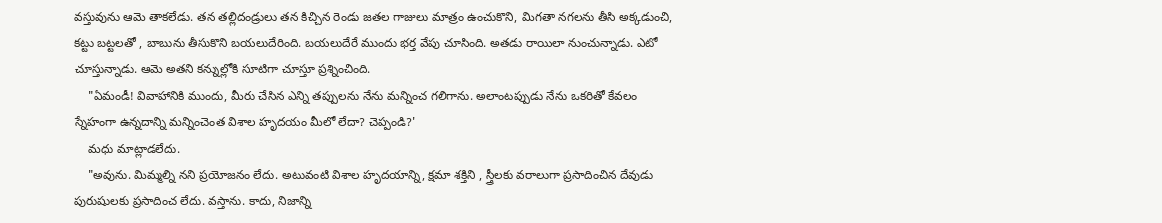వస్తువును ఆమె తాకలేడు. తన తల్లిదండ్రులు తన కిచ్చిన రెండు జతల గాజులు మాత్రం ఉంచుకొని, మిగతా నగలను తీసి అక్కడుంచి, కట్టు బట్టలతో , బాబును తీసుకొని బయలుదేరింది. బయలుదేరే ముందు భర్త వేపు చూసింది. అతడు రాయిలా నుంచున్నాడు. ఎటో చూస్తున్నాడు. ఆమె అతని కన్నుల్లోకి సూటిగా చూస్తూ ప్రశ్నించింది.
    "ఏమండీ! వివాహానికి ముందు, మీరు చేసిన ఎన్ని తప్పులను నేను మన్నించ గలిగాను. అలాంటప్పుడు నేను ఒకరితో కేవలం స్నేహంగా ఉన్నదాన్ని మన్నించెంత విశాల హృదయం మీలో లేదా? చెప్పండి?'
    మధు మాట్లాడలేదు.
    "అవును. మిమ్మల్ని నని ప్రయోజనం లేదు. అటువంటి విశాల హృదయాన్ని, క్షమా శక్తిని , స్త్రీలకు వరాలుగా ప్రసాదించిన దేవుడు పురుషులకు ప్రసాదించ లేదు. వస్తాను. కాదు, నిజాన్ని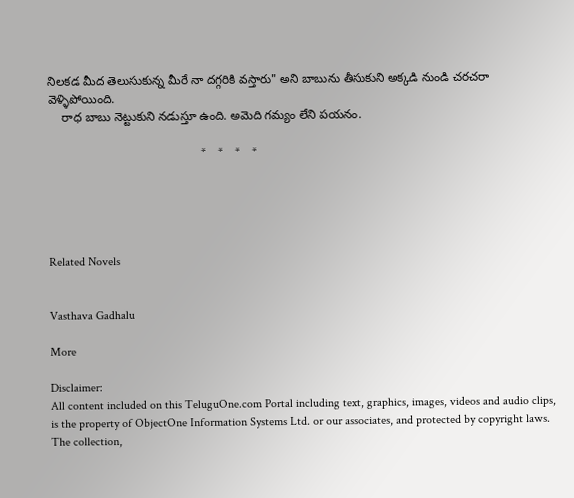నిలకడ మీద తెలుసుకున్న మీరే నా దగ్గరికి వస్తారు" అని బాబును తీసుకుని అక్కడి నుండి చరచరా వెళ్ళిపోయింది.
    రాధ బాబు నెట్టుకుని నడుస్తూ ఉంది. అమెది గమ్యం లేని పయనం.

                                                   *    *    *    *





Related Novels


Vasthava Gadhalu

More

Disclaimer:
All content included on this TeluguOne.com Portal including text, graphics, images, videos and audio clips, is the property of ObjectOne Information Systems Ltd. or our associates, and protected by copyright laws. The collection,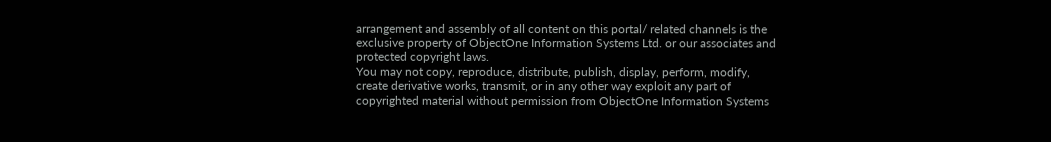arrangement and assembly of all content on this portal/ related channels is the exclusive property of ObjectOne Information Systems Ltd. or our associates and protected copyright laws.
You may not copy, reproduce, distribute, publish, display, perform, modify, create derivative works, transmit, or in any other way exploit any part of copyrighted material without permission from ObjectOne Information Systems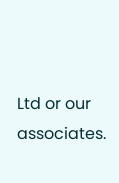Ltd or our associates.